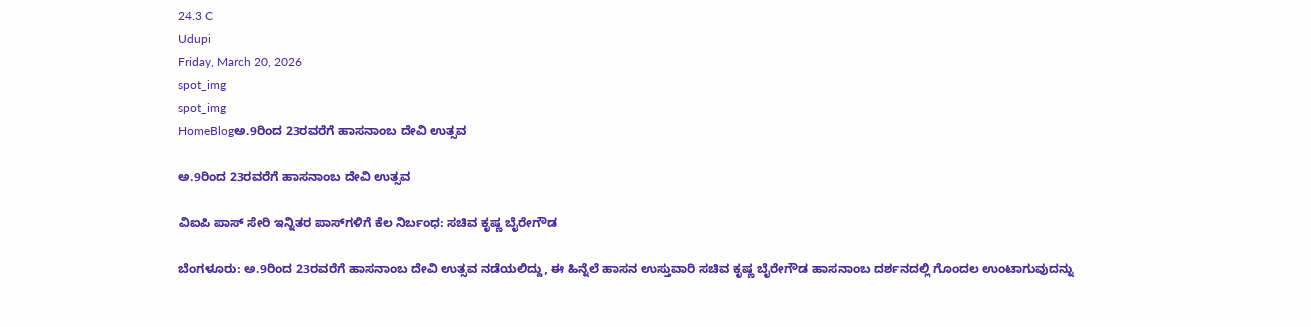24.3 C
Udupi
Friday, March 20, 2026
spot_img
spot_img
HomeBlogಅ.9ರಿಂದ 23ರವರೆಗೆ ಹಾಸನಾಂಬ ದೇವಿ ಉತ್ಸವ

ಅ.9ರಿಂದ 23ರವರೆಗೆ ಹಾಸನಾಂಬ ದೇವಿ ಉತ್ಸವ

ವಿಐಪಿ ಪಾಸ್‌ ಸೇರಿ ಇನ್ನಿತರ ಪಾಸ್‌ಗಳಿಗೆ ಕೆಲ ನಿರ್ಬಂಧ: ಸಚಿವ ಕೃಷ್ಣ ಬೈರೇಗೌಡ

ಬೆಂಗಳೂರು: ಅ.9ರಿಂದ 23ರವರೆಗೆ ಹಾಸನಾಂಬ ದೇವಿ ಉತ್ಸವ ನಡೆಯಲಿದ್ದು, ಈ ಹಿನ್ನೆಲೆ ಹಾಸನ ಉಸ್ತುವಾರಿ ಸಚಿವ ಕೃಷ್ಣ ಬೈರೇಗೌಡ ಹಾಸನಾಂಬ ದರ್ಶನದಲ್ಲಿ ಗೊಂದಲ ಉಂಟಾಗುವುದನ್ನು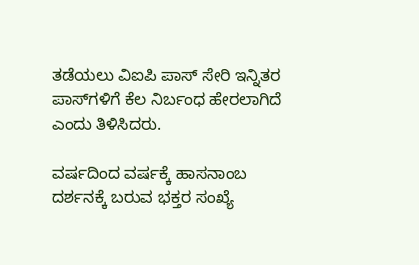ತಡೆಯಲು ವಿಐಪಿ ಪಾಸ್‌ ಸೇರಿ ಇನ್ನಿತರ ಪಾಸ್‌ಗಳಿಗೆ ಕೆಲ ನಿರ್ಬಂಧ ಹೇರಲಾಗಿದೆ ಎಂದು ತಿಳಿಸಿದರು.

ವರ್ಷದಿಂದ ವರ್ಷಕ್ಕೆ ಹಾಸನಾಂಬ ದರ್ಶನಕ್ಕೆ ಬರುವ ಭಕ್ತರ ಸಂಖ್ಯೆ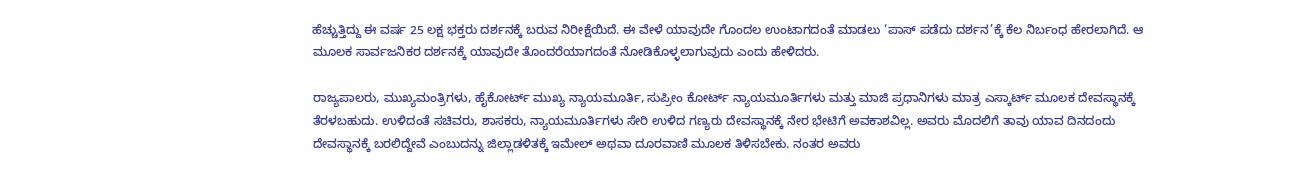ಹೆಚ್ಚುತ್ತಿದ್ದು ಈ ವರ್ಷ 25 ಲಕ್ಷ ಭಕ್ತರು ದರ್ಶನಕ್ಕೆ ಬರುವ ನಿರೀಕ್ಷೆಯಿದೆ. ಈ ವೇಳೆ ಯಾವುದೇ ಗೊಂದಲ ಉಂಟಾಗದಂತೆ ಮಾಡಲು ‘ಪಾಸ್‌ ಪಡೆದು ದರ್ಶನ’ಕ್ಕೆ ಕೆಲ ನಿರ್ಬಂಧ ಹೇರಲಾಗಿದೆ. ಆ ಮೂಲಕ ಸಾರ್ವಜನಿಕರ ದರ್ಶನಕ್ಕೆ ಯಾವುದೇ ತೊಂದರೆಯಾಗದಂತೆ ನೋಡಿಕೊಳ್ಳಲಾಗುವುದು ಎಂದು ಹೇಳಿದರು.

ರಾಜ್ಯಪಾಲರು, ಮುಖ್ಯಮಂತ್ರಿಗಳು, ಹೈಕೋರ್ಟ್‌ ಮುಖ್ಯ ನ್ಯಾಯಮೂರ್ತಿ, ಸುಪ್ರೀಂ ಕೋರ್ಟ್‌ ನ್ಯಾಯಮೂರ್ತಿಗಳು ಮತ್ತು ಮಾಜಿ ಪ್ರಧಾನಿಗಳು ಮಾತ್ರ ಎಸ್ಕಾರ್ಟ್‌ ಮೂಲಕ ದೇವಸ್ಥಾನಕ್ಕೆ ತೆರಳಬಹುದು. ಉಳಿದಂತೆ ಸಚಿವರು, ಶಾಸಕರು, ನ್ಯಾಯಮೂರ್ತಿಗಳು ಸೇರಿ ಉಳಿದ ಗಣ್ಯರು ದೇವಸ್ಥಾನಕ್ಕೆ ನೇರ ಭೇಟಿಗೆ ಅವಕಾಶವಿಲ್ಲ. ಅವರು ಮೊದಲಿಗೆ ತಾವು ಯಾವ ದಿನದಂದು ದೇವಸ್ಥಾನಕ್ಕೆ ಬರಲಿದ್ದೇವೆ ಎಂಬುದನ್ನು ಜಿಲ್ಲಾಡಳಿತಕ್ಕೆ ಇಮೇಲ್‌ ಅಥವಾ ದೂರವಾಣಿ ಮೂಲಕ ತಿಳಿಸಬೇಕು. ನಂತರ ಅವರು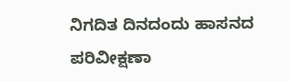ನಿಗದಿತ ದಿನದಂದು ಹಾಸನದ ಪರಿವೀಕ್ಷಣಾ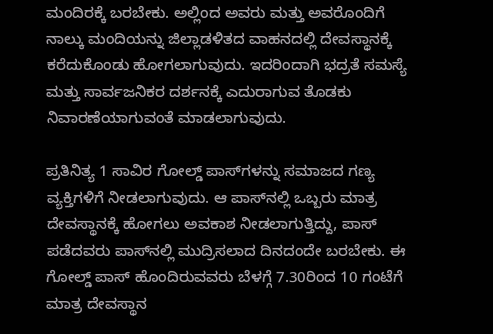ಮಂದಿರಕ್ಕೆ ಬರಬೇಕು. ಅಲ್ಲಿಂದ ಅವರು ಮತ್ತು ಅವರೊಂದಿಗೆ ನಾಲ್ಕು ಮಂದಿಯನ್ನು ಜಿಲ್ಲಾಡಳಿತದ ವಾಹನದಲ್ಲಿ ದೇವಸ್ಥಾನಕ್ಕೆ ಕರೆದುಕೊಂಡು ಹೋಗಲಾಗುವುದು. ಇದರಿಂದಾಗಿ ಭದ್ರತೆ ಸಮಸ್ಯೆ ಮತ್ತು ಸಾರ್ವಜನಿಕರ ದರ್ಶನಕ್ಕೆ ಎದುರಾಗುವ ತೊಡಕು ನಿವಾರಣೆಯಾಗುವಂತೆ ಮಾಡಲಾಗುವುದು.

ಪ್ರತಿನಿತ್ಯ 1 ಸಾವಿರ ಗೋಲ್ಡ್‌ ಪಾಸ್‌ಗಳನ್ನು ಸಮಾಜದ ಗಣ್ಯ ವ್ಯಕ್ತಿಗಳಿಗೆ ನೀಡಲಾಗುವುದು. ಆ ಪಾಸ್‌ನಲ್ಲಿ ಒಬ್ಬರು ಮಾತ್ರ ದೇವಸ್ಥಾನಕ್ಕೆ ಹೋಗಲು ಅವಕಾಶ ನೀಡಲಾಗುತ್ತಿದ್ದು, ಪಾಸ್‌ ಪಡೆದವರು ಪಾಸ್‌ನಲ್ಲಿ ಮುದ್ರಿಸಲಾದ ದಿನದಂದೇ ಬರಬೇಕು. ಈ ಗೋಲ್ಡ್‌ ಪಾಸ್‌ ಹೊಂದಿರುವವರು ಬೆಳಗ್ಗೆ 7.30ರಿಂದ 10 ಗಂಟೆಗೆ ಮಾತ್ರ ದೇವಸ್ಥಾನ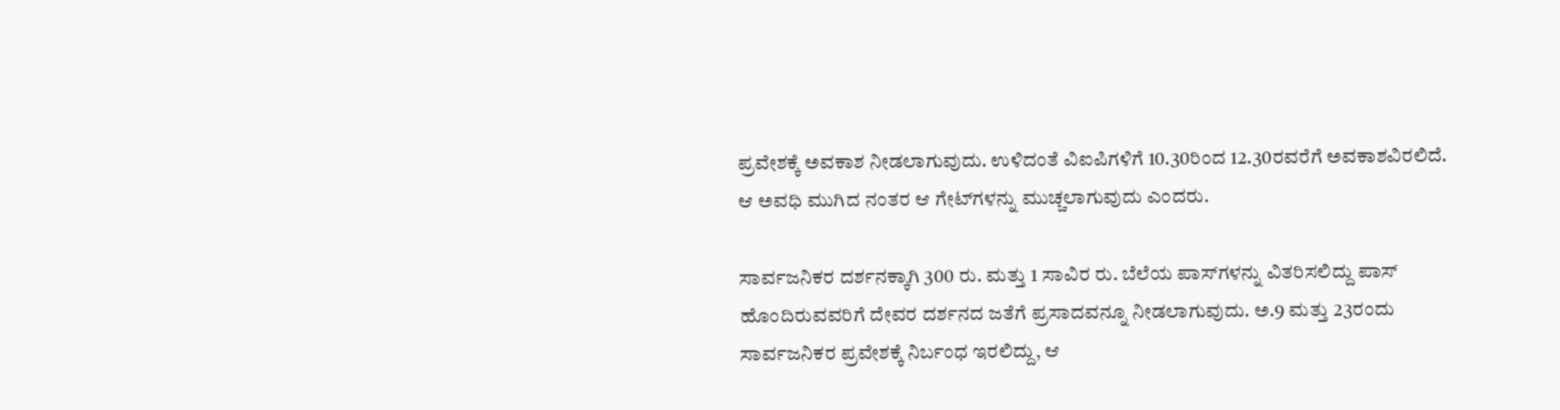ಪ್ರವೇಶಕ್ಕೆ ಅವಕಾಶ ನೀಡಲಾಗುವುದು. ಉಳಿದಂತೆ ವಿಐಪಿಗಳಿಗೆ 10.30ರಿಂದ 12.30ರವರೆಗೆ ಅವಕಾಶವಿರಲಿದೆ. ಆ ಅವಧಿ ಮುಗಿದ ನಂತರ ಆ ಗೇಟ್‌ಗಳನ್ನು ಮುಚ್ಚಲಾಗುವುದು ಎಂದರು.

ಸಾರ್ವಜನಿಕರ ದರ್ಶನಕ್ಕಾಗಿ 300 ರು. ಮತ್ತು 1 ಸಾವಿರ ರು. ಬೆಲೆಯ ಪಾಸ್‌ಗಳನ್ನು ವಿತರಿಸಲಿದ್ದು ಪಾಸ್‌ ಹೊಂದಿರುವವರಿಗೆ ದೇವರ ದರ್ಶನದ ಜತೆಗೆ ಪ್ರಸಾದವನ್ನೂ ನೀಡಲಾಗುವುದು. ಅ.9 ಮತ್ತು 23ರಂದು ಸಾರ್ವಜನಿಕರ ಪ್ರವೇಶಕ್ಕೆ ನಿರ್ಬಂಧ ಇರಲಿದ್ದು, ಆ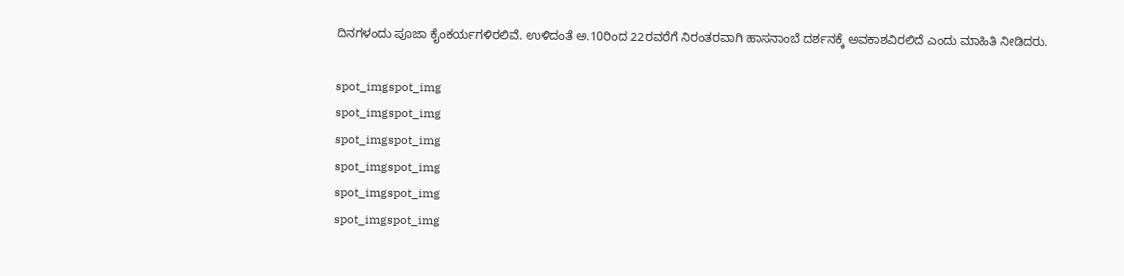ದಿನಗಳಂದು ಪೂಜಾ ಕೈಂಕರ್ಯಗಳಿರಲಿವೆ. ಉಳಿದಂತೆ ಅ.10ರಿಂದ 22ರವರೆಗೆ ನಿರಂತರವಾಗಿ ಹಾಸನಾಂಬೆ ದರ್ಶನಕ್ಕೆ ಅವಕಾಶವಿರಲಿದೆ ಎಂದು ಮಾಹಿತಿ ನೀಡಿದರು.

spot_imgspot_img
spot_imgspot_img
spot_imgspot_img
spot_imgspot_img
spot_imgspot_img
spot_imgspot_img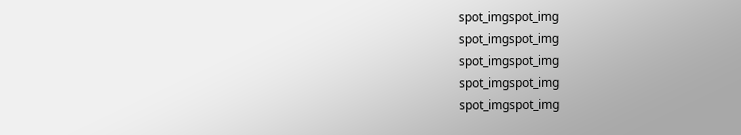spot_imgspot_img
spot_imgspot_img
spot_imgspot_img
spot_imgspot_img
spot_imgspot_img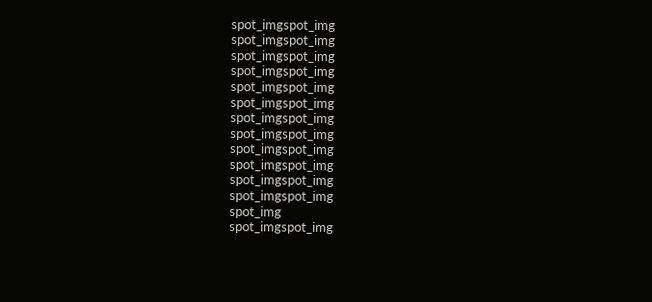spot_imgspot_img
spot_imgspot_img
spot_imgspot_img
spot_imgspot_img
spot_imgspot_img
spot_imgspot_img
spot_imgspot_img
spot_imgspot_img
spot_imgspot_img
spot_imgspot_img
spot_imgspot_img
spot_imgspot_img
spot_img
spot_imgspot_img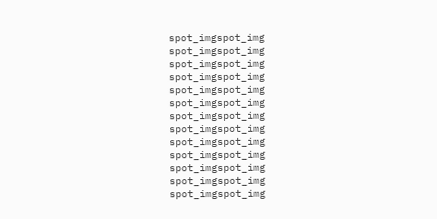spot_imgspot_img
spot_imgspot_img
spot_imgspot_img
spot_imgspot_img
spot_imgspot_img
spot_imgspot_img
spot_imgspot_img
spot_imgspot_img
spot_imgspot_img
spot_imgspot_img
spot_imgspot_img
spot_imgspot_img
spot_imgspot_img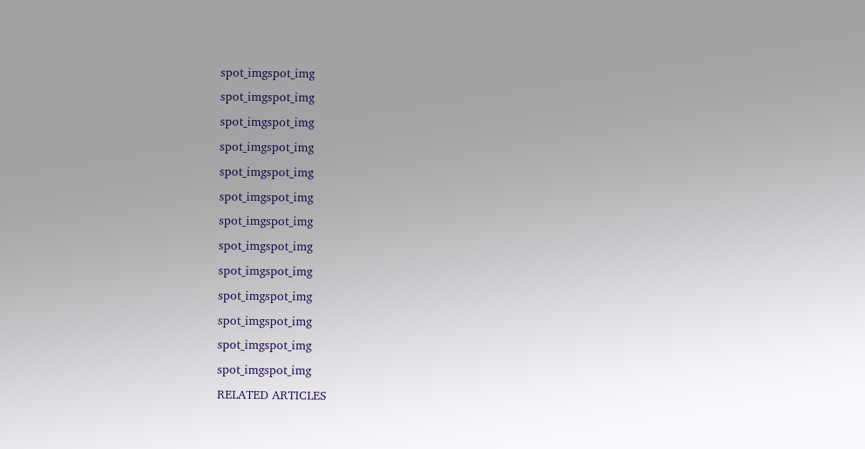spot_imgspot_img
spot_imgspot_img
spot_imgspot_img
spot_imgspot_img
spot_imgspot_img
spot_imgspot_img
spot_imgspot_img
spot_imgspot_img
spot_imgspot_img
spot_imgspot_img
spot_imgspot_img
spot_imgspot_img
spot_imgspot_img
RELATED ARTICLES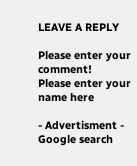LEAVE A REPLY

Please enter your comment!
Please enter your name here

- Advertisment -
Google search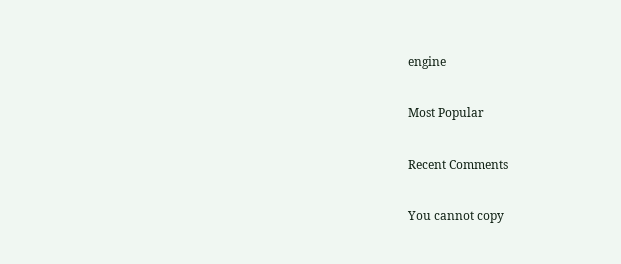engine

Most Popular

Recent Comments

You cannot copy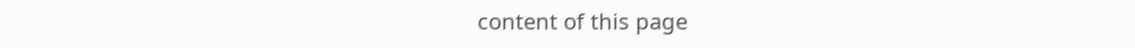content of this page